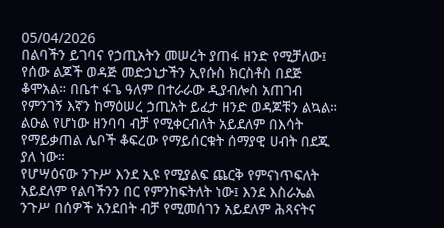05/04/2026
በልባችን ይገባና የኃጢአትን መሠረት ያጠፋ ዘንድ የሚቻለው፤ የሰው ልጆች ወዳጅ መድኃኒታችን ኢየሱስ ክርስቶስ በደጅ ቆሞአል። በቤተ ፋጌ ዓለም በተራራው ዲያብሎስ አጠገብ የምንገኝ እኛን ከማዕሠረ ኃጢአት ይፈታ ዘንድ ወዳጆቹን ልኳል። ልዑል የሆነው ዘንባባ ብቻ የሚቀርብለት አይደለም በእሳት የማይቃጠል ሌቦች ቆፍረው የማይሰርቁት ሰማያዊ ሀብት በደጁ ያለ ነው።
የሆሣዕናው ንጉሥ እንደ ኢዩ የሚያልፍ ጨርቅ የምናነጥፍለት አይደለም የልባችንን በር የምንከፍትለት ነው፤ እንደ እስራኤል ንጉሥ በሰዎች አንደበት ብቻ የሚመሰገን አይደለም ሕጻናትና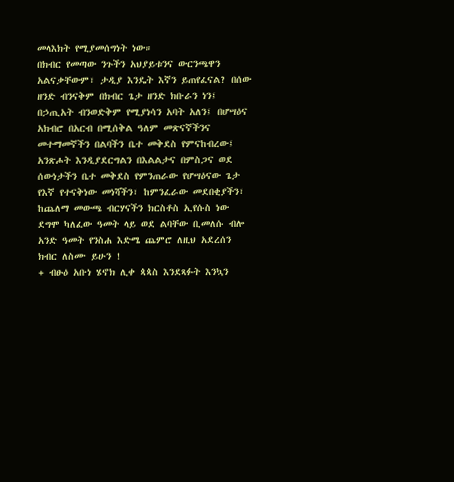መላእክት የሚያመሰግነት ነው።
በክብር የመጣው ንጉችን አህያይቱንና ውርንጫዋን አልናቃቸውም፣ ታዲያ እንዴት እኛን ይጠየፈናል? በሰው ዘንድ ብንናቅም በክብር ጌታ ዘንድ ክቡራን ነን፤ በኃጢአት ብንወድቅም የሚያነሳን አባት አለን፤ በሆሣዕና አክብሮ በአርብ በሚሰቅል ዓለም መጽናኛችንና መተማመኛችን በልባችን ቤተ መቅደስ የምናከብረው፤ አንጽሖት እንዲያደርግልን በእልልታና በምስጋና ወደ ሰውነታችን ቤተ መቅደስ የምንጠራው የሆሣዕናው ጌታ የእኛ የተናቅነው መነሻችን፣ ከምንፈራው መደበቂያችን፣ ከጨለማ መውጫ ብርሃናችን ክርስቶስ ኢየሱስ ነው ደግሞ ካለፈው ዓመት ላይ ወደ ልባቸው ቢመለሱ ብሎ አንድ ዓመት የንስሐ እድሜ ጨምሮ ለዚህ አደረሰን ክብር ለስሙ ይሁን !
+ ብፁዕ አቡነ ሄኖክ ሊቀ ጳጳስ እንደጻፉት እንኳን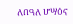ለበዓለ ሆሣዕና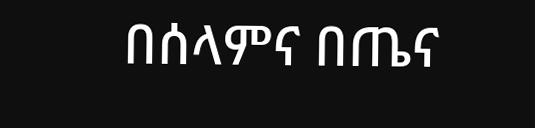በሰላምና በጤና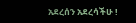አደረሰን አደረሳችሁ !